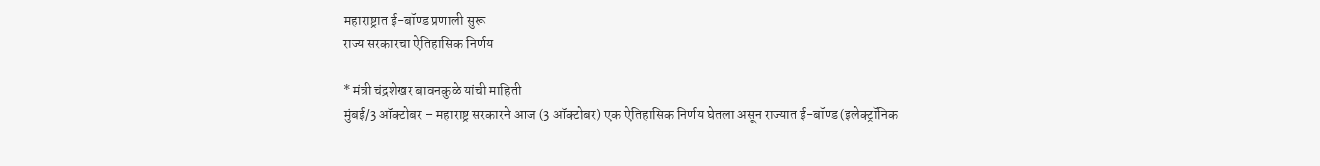महाराष्ट्रात ई-बॉण्ड प्रणाली सुरू
राज्य सरकारचा ऐतिहासिक निर्णय

* मंत्री चंद्रशेखर बावनकुळे यांची माहिती
मुंबई/3 ऑक्टोबर – महाराष्ट्र सरकारने आज (3 ऑक्टोबर) एक ऐतिहासिक निर्णय घेतला असून राज्यात ई-बॉण्ड (इलेक्ट्रॉनिक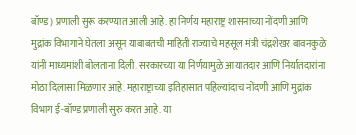बॉण्ड) प्रणाली सुरू करण्यात आली आहे. हा निर्णय महाराष्ट्र शासनाच्या नोंदणी आणि मुद्रांक विभागाने घेतला असून याबाबतची माहिती राज्याचे महसूल मंत्री चंद्रशेखर बावनकुळे यांनी माध्यमांशी बोलताना दिली. सरकारच्या या निर्णयामुळे आयातदार आणि निर्यातदारांना मोठा दिलासा मिळणार आहे. महाराष्ट्राच्या इतिहासात पहिल्यांदाच नोंदणी आणि मुद्रांक विभाग ई-बॉण्ड प्रणाली सुरु करत आहे. या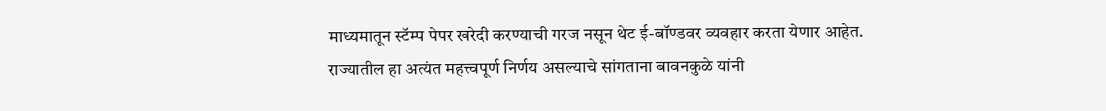माध्यमातून स्टॅम्प पेपर खरेदी करण्याची गरज नसून थेट ई-बॉण्डवर व्यवहार करता येणार आहेत.
राज्यातील हा अत्यंत महत्त्वपूर्ण निर्णय असल्याचे सांगताना बावनकुळे यांनी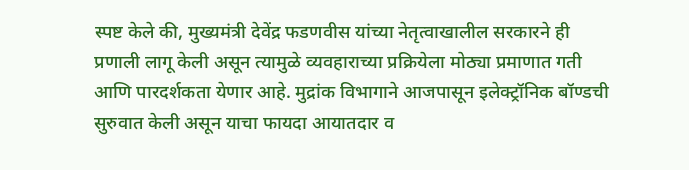स्पष्ट केले की, मुख्यमंत्री देवेंद्र फडणवीस यांच्या नेतृत्वाखालील सरकारने ही प्रणाली लागू केली असून त्यामुळे व्यवहाराच्या प्रक्रियेला मोठ्या प्रमाणात गती आणि पारदर्शकता येणार आहे. मुद्रांक विभागाने आजपासून इलेक्ट्रॉनिक बॉण्डची सुरुवात केली असून याचा फायदा आयातदार व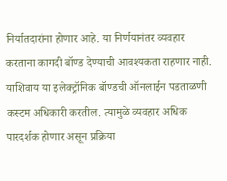निर्यातदारांना होणार आहे. या निर्णयानंतर व्यवहार करताना कागदी बॉण्ड देण्याची आवश्यकता राहणार नाही. याशिवाय या इलेक्ट्रॉनिक बॉण्डची ऑनलाईन पडताळणी कस्टम अधिकारी करतील. त्यामुळे व्यवहार अधिक पारदर्शक होणार असून प्रक्रिया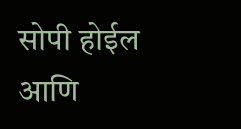सोपी होईल आणि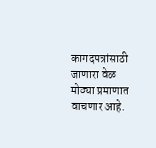कागदपत्रांसाठी जाणारा वेळ मोठ्या प्रमाणात वाचणार आहे.